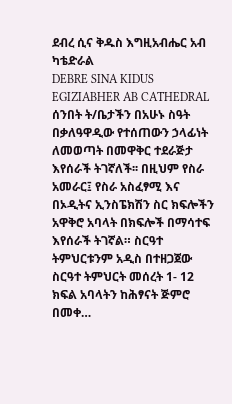ደብረ ሲና ቅዱስ እግዚአብሔር አብ ካቴድራል
DEBRE SINA KIDUS EGIZIABHER AB CATHEDRAL
ሰንበት ት/ቤታችን በአሁኑ ስዓት በቃለዓዋዲው የተሰጠውን ኃላፊነት ለመወጣት በመዋቅር ተደራጅታ እየሰራች ትገኛለች፡፡ በዚህም የስራ አመራር፤ የስራ አስፈፃሚ እና በኦዲትና ኢንስፔክሽን ስር ክፍሎችን አዋቅሮ አባላት በክፍሎች በማሳተፍ እየሰራች ትገኛል። ስርዓተ ትምህርቱንም አዲስ በተዘጋጀው ስርዓተ ትምህርት መሰረት 1- 12 ክፍል አባላትን ከሕፃናት ጅምሮ በመቀ…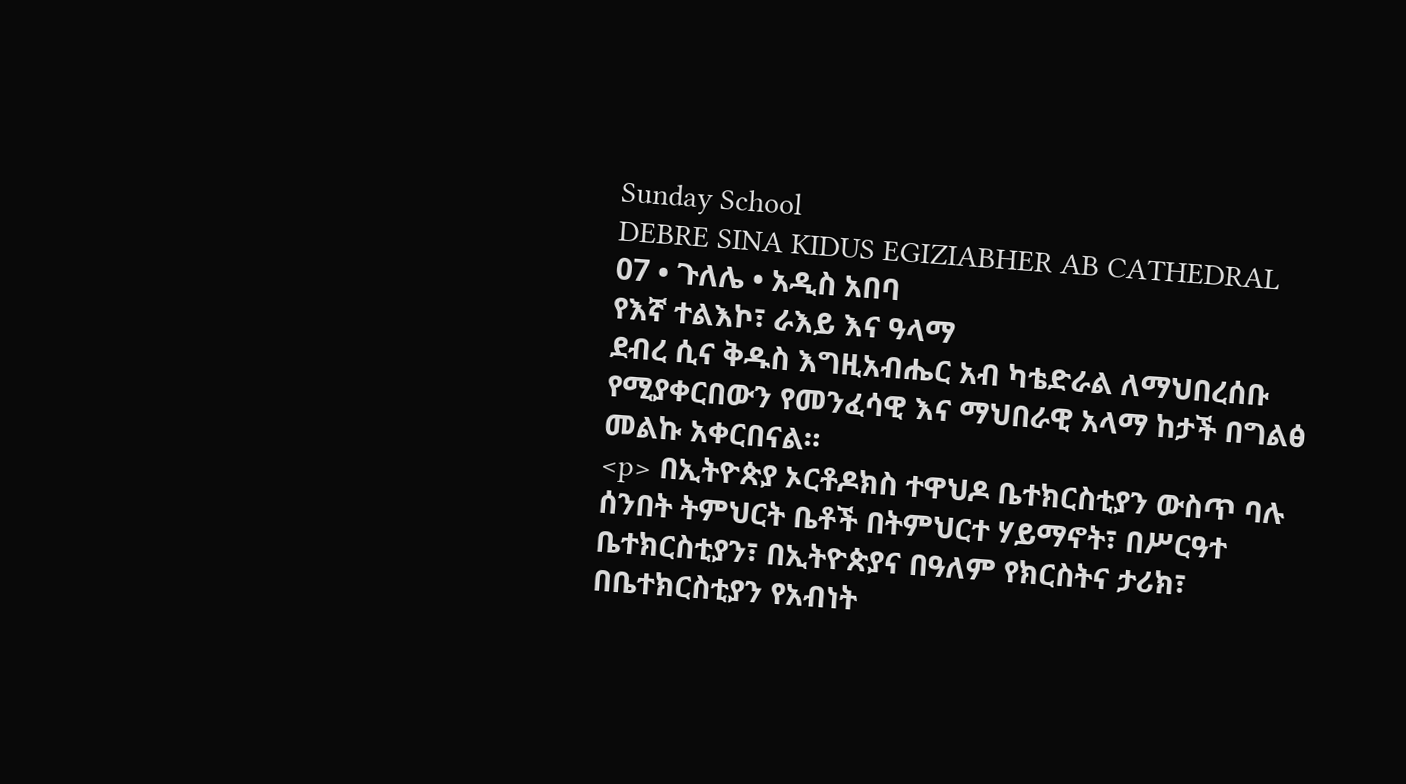Sunday School
DEBRE SINA KIDUS EGIZIABHER AB CATHEDRAL
07 • ጉለሌ • አዲስ አበባ
የእኛ ተልእኮ፣ ራእይ እና ዓላማ
ደብረ ሲና ቅዱስ እግዚአብሔር አብ ካቴድራል ለማህበረሰቡ የሚያቀርበውን የመንፈሳዊ እና ማህበራዊ አላማ ከታች በግልፅ መልኩ አቀርበናል።
<p> በኢትዮጵያ ኦርቶዶክስ ተዋህዶ ቤተክርስቲያን ውስጥ ባሉ ሰንበት ትምህርት ቤቶች በትምህርተ ሃይማኖት፣ በሥርዓተ ቤተክርስቲያን፣ በኢትዮጵያና በዓለም የክርስትና ታሪክ፣ በቤተክርስቲያን የአብነት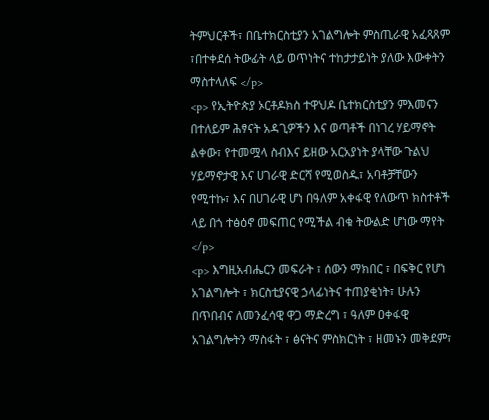ትምህርቶች፣ በቤተክርስቲያን አገልግሎት ምስጢራዊ አፈጻጸም ፣በተቀደሰ ትውፊት ላይ ወጥነትና ተከታታይነት ያለው እውቀትን ማስተላለፍ </p>
<p> የኢትዮጵያ ኦርቶዶክስ ተዋህዶ ቤተክርስቲያን ምእመናን በተለይም ሕፃናት አዳጊዎችን እና ወጣቶች በነገረ ሃይማኖት ልቀው፣ የተመሟላ ስብእና ይዘው አርአያነት ያላቸው ጉልህ ሃይማኖታዊ እና ሀገራዊ ድርሻ የሚወስዱ፣ አባቶቻቸውን የሚተኩ፣ እና በሀገራዊ ሆነ በዓለም አቀፋዊ የለውጥ ክስተቶች ላይ በጎ ተፅዕኖ መፍጠር የሚችል ብቁ ትውልድ ሆነው ማየት </p>
<p> እግዚአብሔርን መፍራት ፣ ሰውን ማክበር ፣ በፍቅር የሆነ አገልግሎት ፣ ክርስቲያናዊ ኃላፊነትና ተጠያቂነት፣ ሁሉን በጥበብና ለመንፈሳዊ ዋጋ ማድረግ ፣ ዓለም ዐቀፋዊ አገልግሎትን ማስፋት ፣ ፅናትና ምስክርነት ፣ ዘመኑን መቅደም፣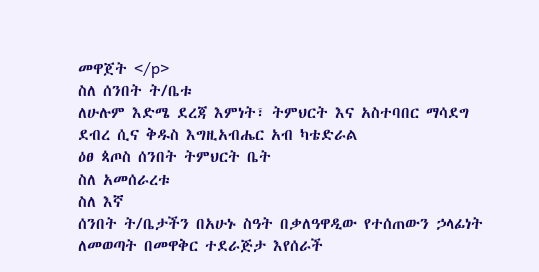መዋጀት </p>
ስለ ሰንበት ት/ቤቱ
ለሁሉም እድሜ ደረጃ እምነት፣ ትምህርት እና አስተባበር ማሳደግ
ደብረ ሲና ቅዱስ እግዚአብሔር አብ ካቴድራል
ዕፀ ጳጦስ ሰንበት ትምህርት ቤት
ስለ አመሰራረቱ
ስለ እኛ
ሰንበት ት/ቤታችን በአሁኑ ስዓት በቃለዓዋዲው የተሰጠውን ኃላፊነት ለመወጣት በመዋቅር ተደራጅታ እየሰራች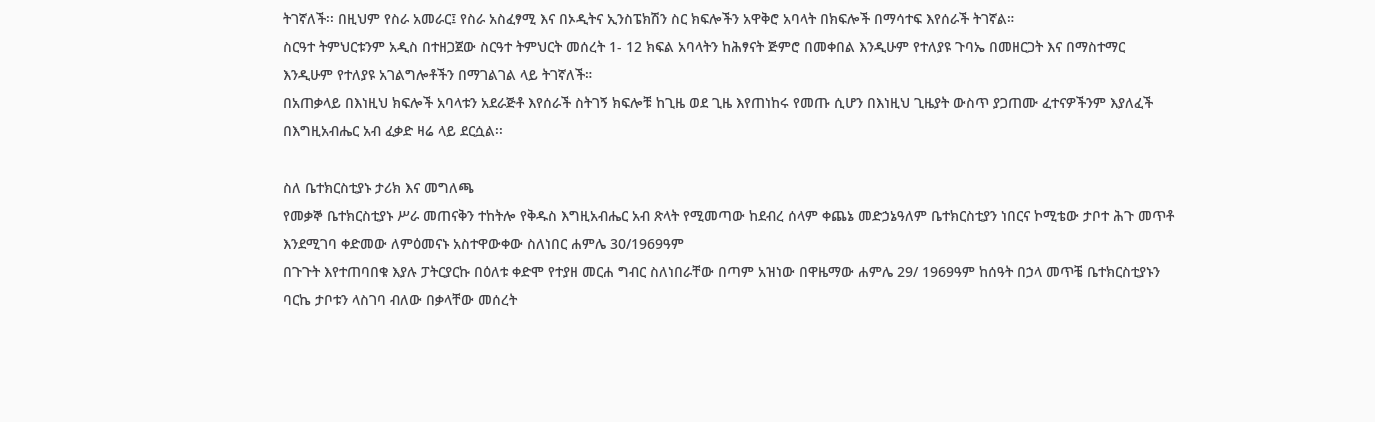ትገኛለች፡፡ በዚህም የስራ አመራር፤ የስራ አስፈፃሚ እና በኦዲትና ኢንስፔክሽን ስር ክፍሎችን አዋቅሮ አባላት በክፍሎች በማሳተፍ እየሰራች ትገኛል።
ስርዓተ ትምህርቱንም አዲስ በተዘጋጀው ስርዓተ ትምህርት መሰረት 1- 12 ክፍል አባላትን ከሕፃናት ጅምሮ በመቀበል እንዲሁም የተለያዩ ጉባኤ በመዘርጋት እና በማስተማር እንዲሁም የተለያዩ አገልግሎቶችን በማገልገል ላይ ትገኛለች።
በአጠቃላይ በእነዚህ ክፍሎች አባላቱን አደራጅቶ እየሰራች ስትገኝ ክፍሎቹ ከጊዜ ወደ ጊዜ እየጠነከሩ የመጡ ሲሆን በእነዚህ ጊዜያት ውስጥ ያጋጠሙ ፈተናዎችንም እያለፈች በእግዚአብሔር አብ ፈቃድ ዛሬ ላይ ደርሷል፡፡

ስለ ቤተክርስቲያኑ ታሪክ እና መግለጫ
የመቃኞ ቤተክርስቲያኑ ሥራ መጠናቅን ተከትሎ የቅዱስ እግዚአብሔር አብ ጽላት የሚመጣው ከደብረ ሰላም ቀጨኔ መድኃኔዓለም ቤተክርስቲያን ነበርና ኮሚቴው ታቦተ ሕጉ መጥቶ እንደሚገባ ቀድመው ለምዕመናኑ አስተዋውቀው ስለነበር ሐምሌ 30/1969ዓም
በጉጉት እየተጠባበቁ እያሉ ፓትርያርኩ በዕለቱ ቀድሞ የተያዘ መርሐ ግብር ስለነበራቸው በጣም አዝነው በዋዜማው ሐምሌ 29/ 1969ዓም ከሰዓት በኃላ መጥቼ ቤተክርስቲያኑን ባርኬ ታቦቱን ላስገባ ብለው በቃላቸው መሰረት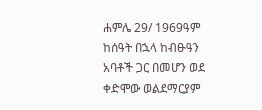ሐምሌ 29/ 1969ዓም ከሰዓት በኋላ ከብፁዓን አባቶች ጋር በመሆን ወደ ቀድሞው ወልደማርያም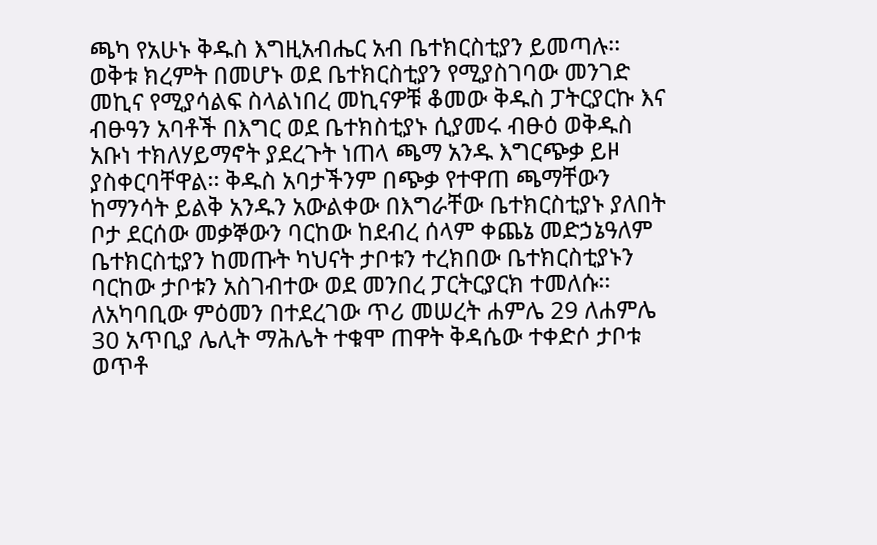ጫካ የአሁኑ ቅዱስ እግዚአብሔር አብ ቤተክርስቲያን ይመጣሉ፡፡
ወቅቱ ክረምት በመሆኑ ወደ ቤተክርስቲያን የሚያስገባው መንገድ መኪና የሚያሳልፍ ስላልነበረ መኪናዎቹ ቆመው ቅዱስ ፓትርያርኩ እና ብፁዓን አባቶች በእግር ወደ ቤተክስቲያኑ ሲያመሩ ብፁዕ ወቅዱስ አቡነ ተክለሃይማኖት ያደረጉት ነጠላ ጫማ አንዱ እግርጭቃ ይዞ ያስቀርባቸዋል፡፡ ቅዱስ አባታችንም በጭቃ የተዋጠ ጫማቸውን ከማንሳት ይልቅ አንዱን አውልቀው በእግራቸው ቤተክርስቲያኑ ያለበት ቦታ ደርሰው መቃኞውን ባርከው ከደብረ ሰላም ቀጨኔ መድኃኔዓለም ቤተክርስቲያን ከመጡት ካህናት ታቦቱን ተረክበው ቤተክርስቲያኑን ባርከው ታቦቱን አስገብተው ወደ መንበረ ፓርትርያርክ ተመለሱ፡፡
ለአካባቢው ምዕመን በተደረገው ጥሪ መሠረት ሐምሌ 29 ለሐምሌ 30 አጥቢያ ሌሊት ማሕሌት ተቁሞ ጠዋት ቅዳሴው ተቀድሶ ታቦቱ ወጥቶ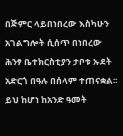በጅምር ላይበነበረው እስካሁን አገልግሎት ሲሰጥ በነበረው ሕንፃ ቤተክርስቲያን ታቦቱ ኡደት አድርጎ በዓሉ በሰላም ተጠናቋል፡፡
ይህ ከሆነ ከአንድ ዓመት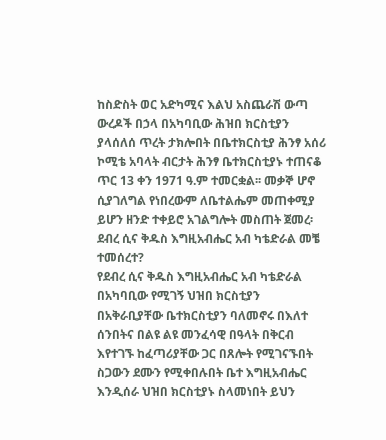ከስድስት ወር አድካሚና እልህ አስጨራሽ ውጣ ውረዶች በኃላ በአካባቢው ሕዝበ ክርስቲያን ያላሰለሰ ጥረት ታክሎበት በቤተክርስቲያ ሕንፃ አሰሪ ኮሚቴ አባላት ብርታት ሕንፃ ቤተክርስቲያኑ ተጠናቆ ጥር 13 ቀን 1971 ዓ.ም ተመርቋል፡፡ መቃኞ ሆኖ ሲያገለግል የነበረውም ለቤተልሔም መጠቀሚያ ይሆን ዘንድ ተቀይሮ አገልግሎት መስጠት ጀመረ፡
ደብረ ሲና ቅዱስ እግዚአብሔር አብ ካቴድራል መቼ ተመሰረተ?
የደብረ ሲና ቅዱስ እግዚአብሔር አብ ካቴድራል በአካባቢው የሚገኝ ህዝበ ክርስቲያን በአቅራቢያቸው ቤተክርስቲያን ባለመኖሩ በእለተ ሰንበትና በልዩ ልዩ መንፈሳዊ በዓላት በቅርብ እየተገኙ ከፈጣሪያቸው ጋር በጸሎት የሚገናኙበት ስጋውን ደሙን የሚቀበሉበት ቤተ እግዚአብሔር እንዲሰራ ህዝበ ክርስቲያኑ ስላመነበት ይህን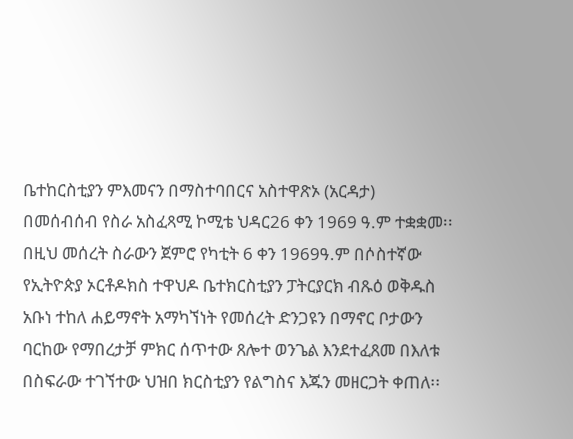ቤተከርስቲያን ምእመናን በማስተባበርና አስተዋጽኦ (አርዳታ) በመሰብሰብ የስራ አስፈጻሚ ኮሚቴ ህዳር26 ቀን 1969 ዓ.ም ተቋቋመ፡፡
በዚህ መሰረት ስራውን ጀምሮ የካቲት 6 ቀን 1969ዓ.ም በሶስተኛው የኢትዮጵያ ኦርቶዶክስ ተዋህዶ ቤተክርስቲያን ፓትርያርክ ብጹዕ ወቅዱስ አቡነ ተከለ ሐይማኖት አማካኘነት የመሰረት ድንጋዩን በማኖር ቦታውን ባርከው የማበረታቻ ምክር ሰጥተው ጸሎተ ወንጌል እንደተፈጸመ በእለቱ በስፍራው ተገኘተው ህዝበ ክርስቲያን የልግስና እጁን መዘርጋት ቀጠለ፡፡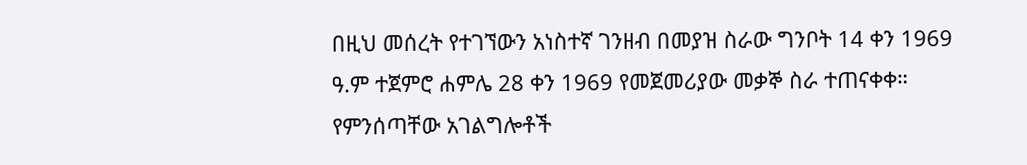በዚህ መሰረት የተገኘውን አነስተኛ ገንዘብ በመያዝ ስራው ግንቦት 14 ቀን 1969 ዓ.ም ተጀምሮ ሐምሌ 28 ቀን 1969 የመጀመሪያው መቃኞ ስራ ተጠናቀቀ።
የምንሰጣቸው አገልግሎቶች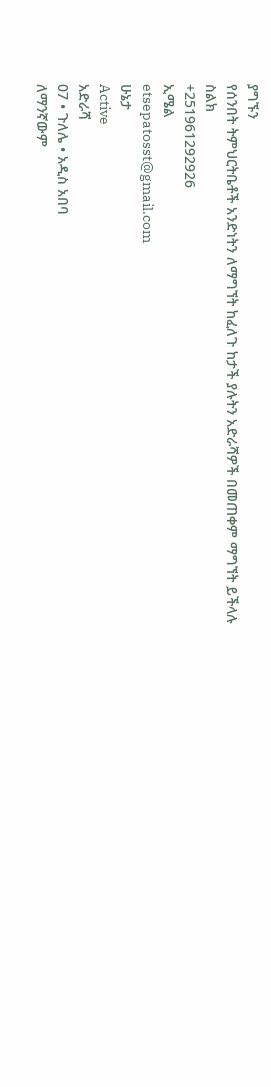ያግኙን
የሰንበት ትምህርትቤቶች አንድነትን ለማግኘት ከፈለጉ ከታች ያሉትን አድራሻዎች በመጠቀም ማግኘት ይችላሉ
ስልክ
+251961292926
ኢሜል
etsepatosst@gmail.com
ሁኔታ
Active
አድራሻ
07 • ጉለሌ • አዲስ አበባ
ለማንኛውም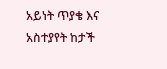አይነት ጥያቄ እና አስተያየት ከታች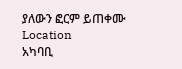ያለውን ፎርም ይጠቀሙ
Location
አካባቢ